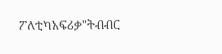ፖለቲካአፍሪቃ"ትብብር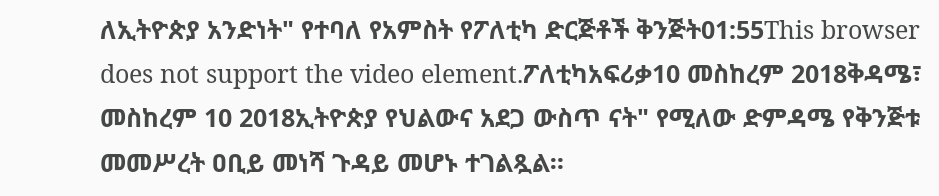ለኢትዮጵያ አንድነት" የተባለ የአምስት የፖለቲካ ድርጅቶች ቅንጅት01:55This browser does not support the video element.ፖለቲካአፍሪቃ10 መስከረም 2018ቅዳሜ፣ መስከረም 10 2018ኢትዮጵያ የህልውና አደጋ ውስጥ ናት" የሚለው ድምዳሜ የቅንጅቱ መመሥረት ዐቢይ መነሻ ጉዳይ መሆኑ ተገልጿል።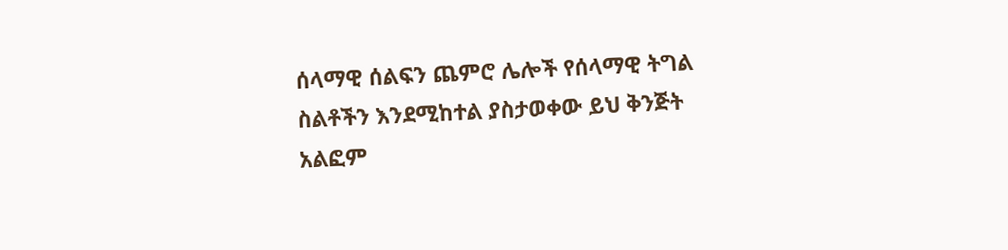ሰላማዊ ሰልፍን ጨምሮ ሌሎች የሰላማዊ ትግል ስልቶችን እንደሚከተል ያስታወቀው ይህ ቅንጅት አልፎም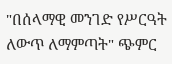"በሰላማዊ መንገድ የሥርዓት ለውጥ ለማምጣት" ጭምር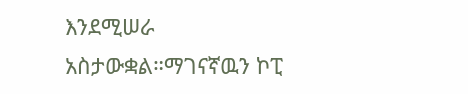እንደሚሠራ አስታውቋል።ማገናኛዉን ኮፒ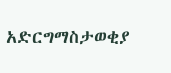አድርግማስታወቂያ